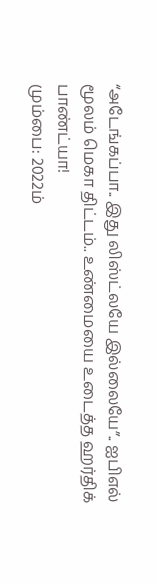“அடேங்கப்பா.. இது லிஸ்ட்லயே இல்லையே”.. ஐபிஎல் மூலம் மெகா திட்டம்.. உண்மையை உடைத்த ஹர்திக் பாண்ட்யா!
மும்பை: 2022ம்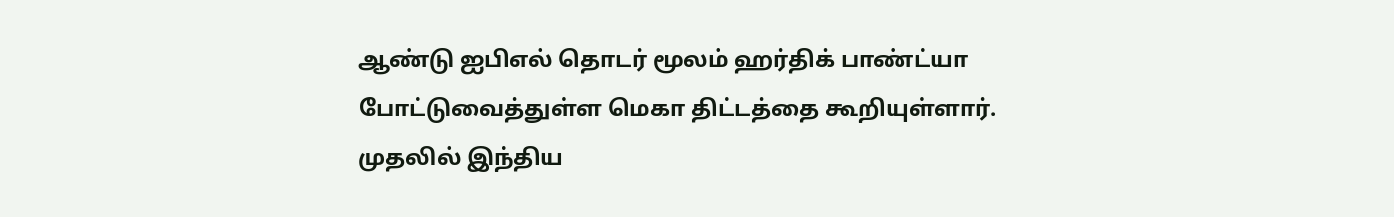ஆண்டு ஐபிஎல் தொடர் மூலம் ஹர்திக் பாண்ட்யா போட்டுவைத்துள்ள மெகா திட்டத்தை கூறியுள்ளார்.
முதலில் இந்திய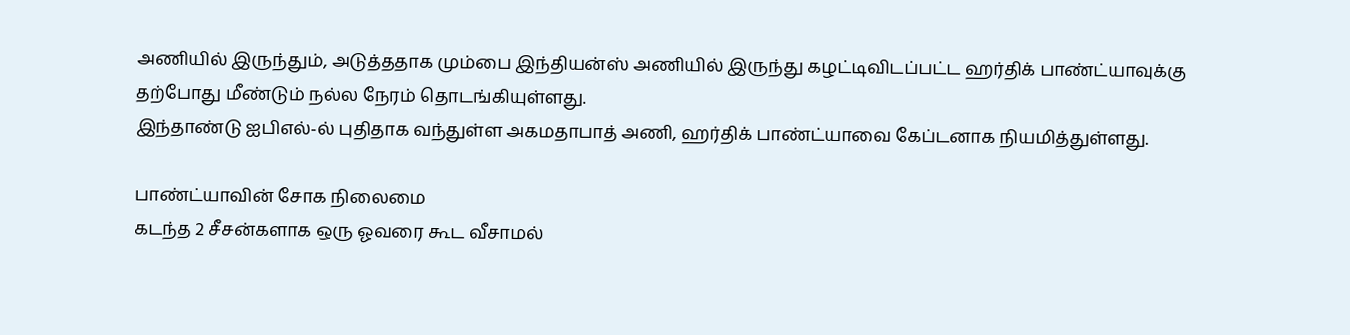அணியில் இருந்தும், அடுத்ததாக மும்பை இந்தியன்ஸ் அணியில் இருந்து கழட்டிவிடப்பட்ட ஹர்திக் பாண்ட்யாவுக்கு தற்போது மீண்டும் நல்ல நேரம் தொடங்கியுள்ளது.
இந்தாண்டு ஐபிஎல்-ல் புதிதாக வந்துள்ள அகமதாபாத் அணி, ஹர்திக் பாண்ட்யாவை கேப்டனாக நியமித்துள்ளது.

பாண்ட்யாவின் சோக நிலைமை
கடந்த 2 சீசன்களாக ஒரு ஓவரை கூட வீசாமல்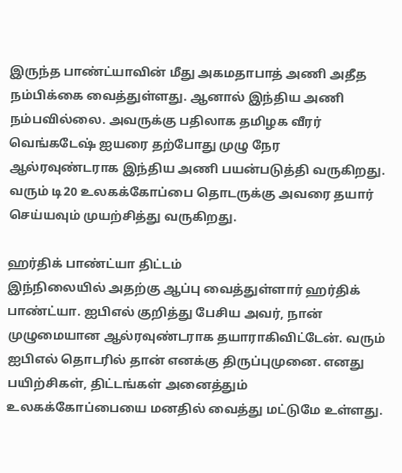இருந்த பாண்ட்யாவின் மீது அகமதாபாத் அணி அதீத நம்பிக்கை வைத்துள்ளது. ஆனால் இந்திய அணி நம்பவில்லை. அவருக்கு பதிலாக தமிழக வீரர் வெங்கடேஷ் ஐயரை தற்போது முழு நேர ஆல்ரவுண்டராக இந்திய அணி பயன்படுத்தி வருகிறது. வரும் டி20 உலகக்கோப்பை தொடருக்கு அவரை தயார் செய்யவும் முயற்சித்து வருகிறது.

ஹர்திக் பாண்ட்யா திட்டம்
இந்நிலையில் அதற்கு ஆப்பு வைத்துள்ளார் ஹர்திக் பாண்ட்யா. ஐபிஎல் குறித்து பேசிய அவர், நான் முழுமையான ஆல்ரவுண்டராக தயாராகிவிட்டேன். வரும் ஐபிஎல் தொடரில் தான் எனக்கு திருப்புமுனை. எனது பயிற்சிகள், திட்டங்கள் அனைத்தும் உலகக்கோப்பையை மனதில் வைத்து மட்டுமே உள்ளது.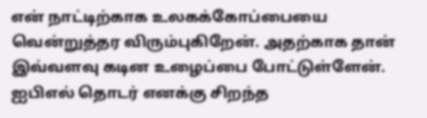என் நாட்டிற்காக உலகக்கோப்பையை வென்றுத்தர விரும்புகிறேன். அதற்காக தான் இவ்வளவு கடின உழைப்பை போட்டுள்ளேன். ஐபிஎல் தொடர் எனக்கு சிறந்த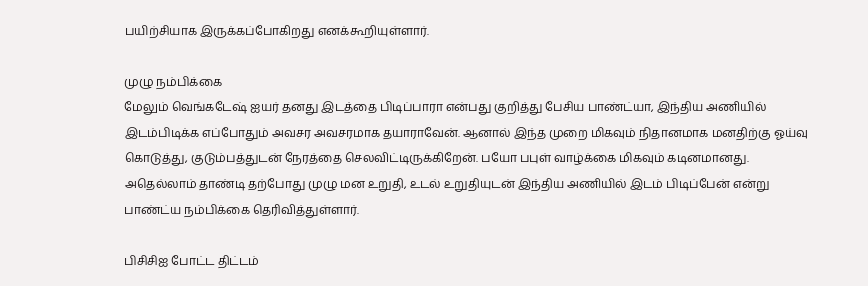பயிற்சியாக இருக்கப்போகிறது எனக்கூறியுள்ளார்.

முழு நம்பிக்கை
மேலும் வெங்கடேஷ் ஐயர் தனது இடத்தை பிடிப்பாரா என்பது குறித்து பேசிய பாண்ட்யா, இந்திய அணியில் இடம்பிடிக்க எப்போதும் அவசர அவசரமாக தயாராவேன். ஆனால் இந்த முறை மிகவும் நிதானமாக மனதிற்கு ஓய்வு கொடுத்து, குடும்பத்துடன் நேரத்தை செலவிட்டிருக்கிறேன். பயோ பபுள் வாழ்க்கை மிகவும் கடினமானது. அதெல்லாம் தாண்டி தற்போது முழு மன உறுதி, உடல் உறுதியுடன் இந்திய அணியில் இடம் பிடிப்பேன் என்று பாண்ட்ய நம்பிக்கை தெரிவித்துள்ளார்.

பிசிசிஐ போட்ட திட்டம்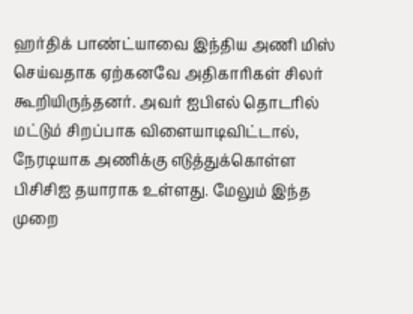ஹர்திக் பாண்ட்யாவை இந்திய அணி மிஸ் செய்வதாக ஏற்கனவே அதிகாரிகள் சிலர் கூறியிருந்தனர். அவர் ஐபிஎல் தொடரில் மட்டும் சிறப்பாக விளையாடிவிட்டால், நேரடியாக அணிக்கு எடுத்துக்கொள்ள பிசிசிஐ தயாராக உள்ளது. மேலும் இந்த முறை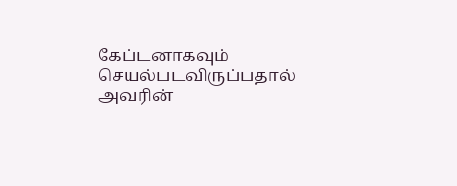கேப்டனாகவும் செயல்படவிருப்பதால் அவரின்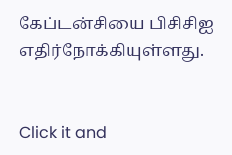கேப்டன்சியை பிசிசிஐ எதிர்நோக்கியுள்ளது.


Click it and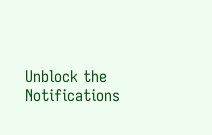Unblock the Notifications